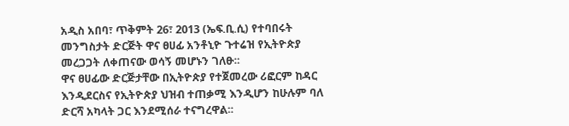አዲስ አበባ፣ ጥቅምት 26፣ 2013 (ኤፍ.ቢ.ሲ) የተባበሩት መንግስታት ድርጅት ዋና ፀሀፊ አንቶኒዮ ጉተሬዝ የኢትዮጵያ መረጋጋት ለቀጠናው ወሳኝ መሆኑን ገለፁ፡፡
ዋና ፀሀፊው ድርጅታቸው በኢትዮጵያ የተጀመረው ሪፎርም ከዳር እንዲደርስና የኢትዮጵያ ህዝብ ተጠቃሚ እንዲሆን ከሁሉም ባለ ድርሻ አካላት ጋር እንደሚሰራ ተናግረዋል፡፡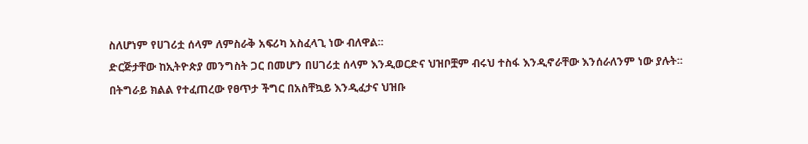ስለሆነም የሀገሪቷ ሰላም ለምስራቅ አፍሪካ አስፈላጊ ነው ብለዋል፡፡
ድርጅታቸው ከኢትዮጵያ መንግስት ጋር በመሆን በሀገሪቷ ሰላም እንዲወርድና ህዝቦቿም ብሩህ ተስፋ እንዲኖራቸው እንሰራለንም ነው ያሉት፡፡
በትግራይ ክልል የተፈጠረው የፀጥታ ችግር በአስቸኳይ እንዲፈታና ህዝቡ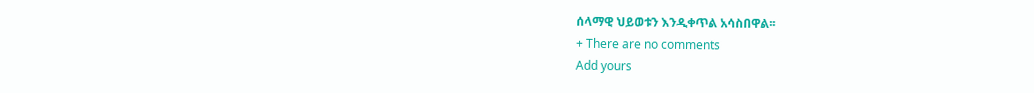ሰላማዊ ህይወቱን እንዲቀጥል አሳስበዋል፡፡
+ There are no comments
Add yours